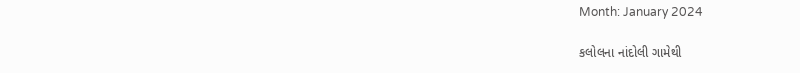Month: January 2024

કલોલના નાંદોલી ગામેથી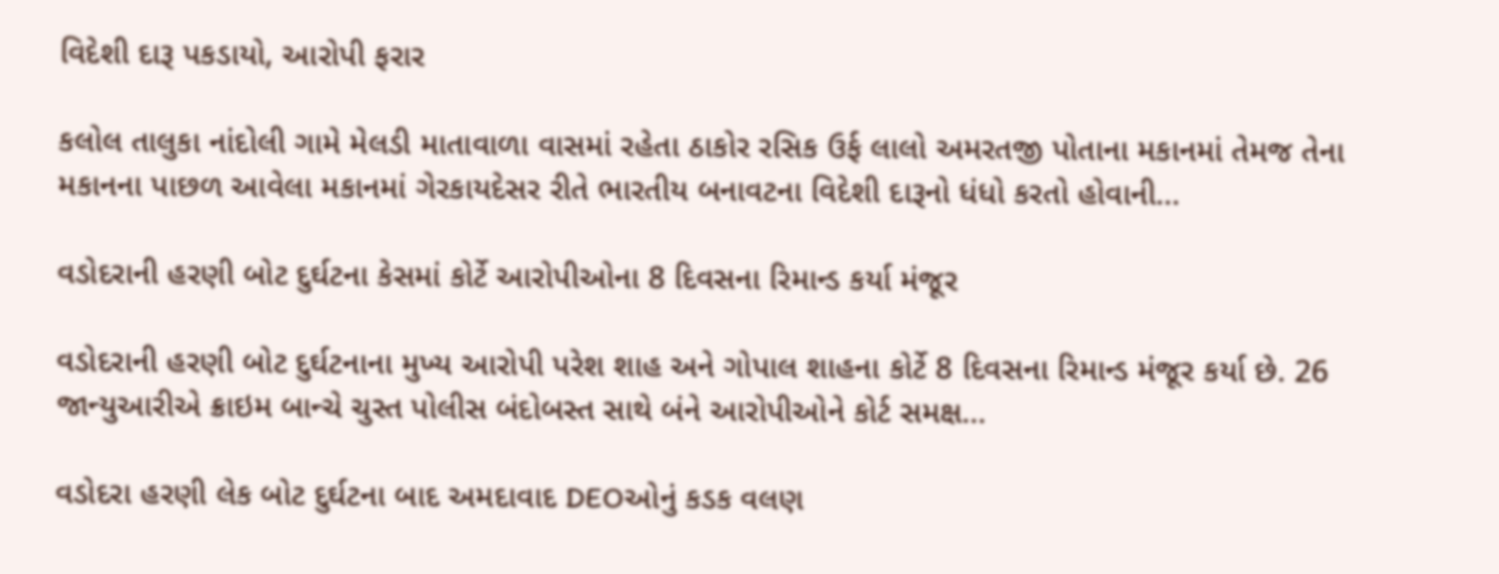વિદેશી દારૂ પકડાયો, આરોપી ફરાર

કલોલ તાલુકા નાંદોલી ગામે મેલડી માતાવાળા વાસમાં રહેતા ઠાકોર રસિક ઉર્ફ લાલો અમરતજી પોતાના મકાનમાં તેમજ તેના મકાનના પાછળ આવેલા મકાનમાં ગેરકાયદેસર રીતે ભારતીય બનાવટના વિદેશી દારૂનો ધંધો કરતો હોવાની…

વડોદરાની હરણી બોટ દુર્ઘટના કેસમાં કોર્ટે આરોપીઓના 8 દિવસના રિમાન્ડ કર્યા મંજૂર

વડોદરાની હરણી બોટ દુર્ઘટનાના મુખ્ય આરોપી પરેશ શાહ અને ગોપાલ શાહના કોર્ટે 8 દિવસના રિમાન્ડ મંજૂર કર્યા છે. 26 જાન્યુઆરીએ ક્રાઇમ બાન્ચે ચુસ્ત પોલીસ બંદોબસ્ત સાથે બંને આરોપીઓને કોર્ટ સમક્ષ…

વડોદરા હરણી લેક બોટ દુર્ઘટના બાદ અમદાવાદ DEOઓનું કડક વલણ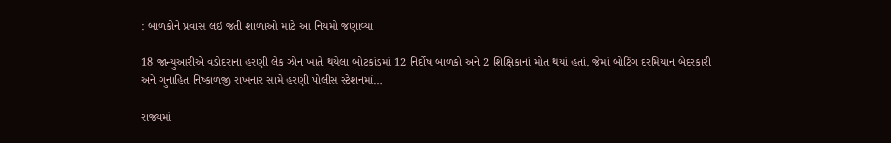: બાળકોને પ્રવાસ લઇ જતી શાળાઓ માટે આ નિયમો જણાવ્યા

18 જાન્યુઆરીએ વડોદરાના હરણી લેક ઝોન ખાતે થયેલા બોટકાંડમાં 12 નિર્દોષ બાળકો અને 2 શિક્ષિકાનાં મોત થયાં હતાં. જેમાં બોટિંગ દરમિયાન બેદરકારી અને ગુનાહિત નિષ્કાળજી રાખનાર સામે હરણી પોલીસ સ્ટેશનમાં…

રાજ્યમાં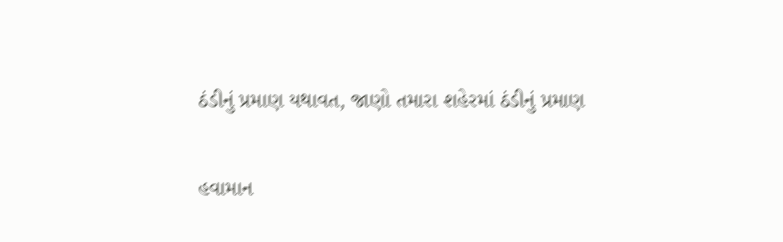ઠંડીનું પ્રમાણ યથાવત, જાણો તમારા શહેરમાં ઠંડીનું પ્રમાણ

હવામાન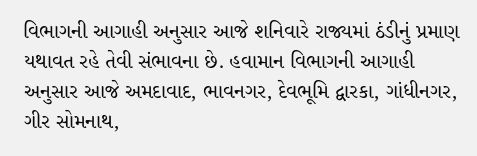વિભાગની આગાહી અનુસાર આજે શનિવારે રાજ્યમાં ઠંડીનું પ્રમાણ યથાવત રહે તેવી સંભાવના છે. હવામાન વિભાગની આગાહી અનુસાર આજે અમદાવાદ, ભાવનગર, દેવભૂમિ દ્વારકા, ગાંધીનગર, ગીર સોમનાથ,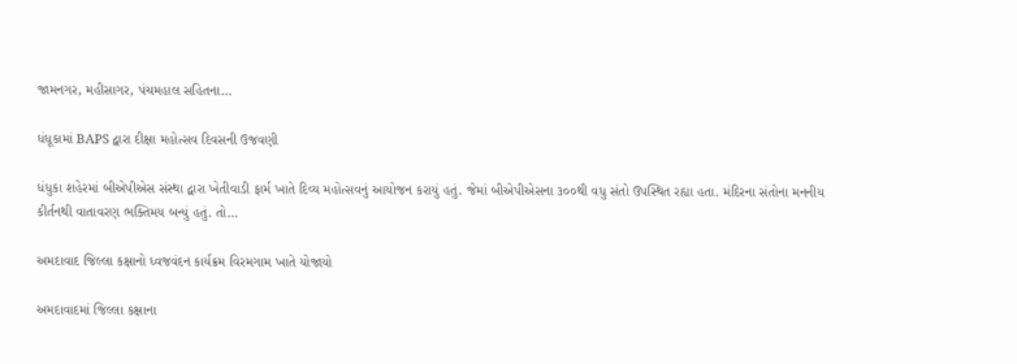જામનગર, મહીસાગર, પંચમહાલ સહિતના…

ધંધૂકામાં BAPS દ્વારા દીક્ષા મહોત્સવ દિવસની ઉજવણી

ધંધુકા શહેરમાં બીએપીએસ સંસ્થા દ્વારા ખેતીવાડી ફાર્મ ખાતે દિવ્ય મહોત્સવનું આયોજન કરાયું હતું. જેમાં બીએપીએસના ૩૦૦થી વધુ સંતો ઉપસ્થિત રહ્યા હતા. મંદિરના સંતોના મનનીય કીર્તનથી વાતાવરણ ભક્તિમય બન્યું હતું. તો…

અમદાવાદ જિલ્લા કક્ષાનો ધ્વજવંદન કાર્યક્રમ વિરમગામ ખાતે યોજાયો

અમદાવાદમાં જિલ્લા કક્ષાના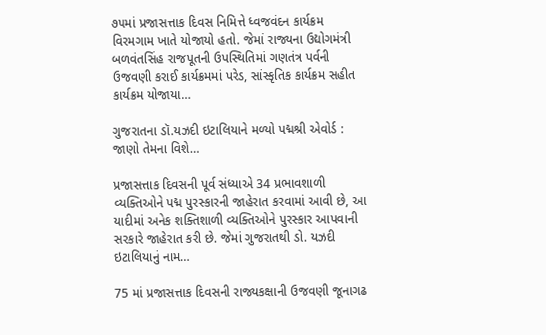૭૫માં પ્રજાસત્તાક દિવસ નિમિત્તે ધ્વજવંદન કાર્યક્રમ વિરમગામ ખાતે યોજાયો હતો. જેમાં રાજ્યના ઉદ્યોગમંત્રી બળવંતસિંહ રાજપૂતની ઉપસ્થિતિમાં ગણતંત્ર પર્વની ઉજવણી કરાઈ કાર્યક્રમમાં પરેડ, સાંસ્કૃતિક કાર્યક્રમ સહીત કાર્યક્રમ યોજાયા…

ગુજરાતના ડૉ.યઝદી ઇટાલિયાને મળ્યો પદ્મશ્રી એવોર્ડ : જાણો તેમના વિશે…

પ્રજાસત્તાક દિવસની પૂર્વ સંધ્યાએ 34 પ્રભાવશાળી વ્યક્તિઓને પદ્મ પુરસ્કારની જાહેરાત કરવામાં આવી છે, આ યાદીમાં અનેક શક્તિશાળી વ્યક્તિઓને પુરસ્કાર આપવાની સરકારે જાહેરાત કરી છે. જેમાં ગુજરાતથી ડો. યઝદી ઇટાલિયાનું નામ…

75 માં પ્રજાસત્તાક દિવસની રાજ્યકક્ષાની ઉજવણી જૂનાગઢ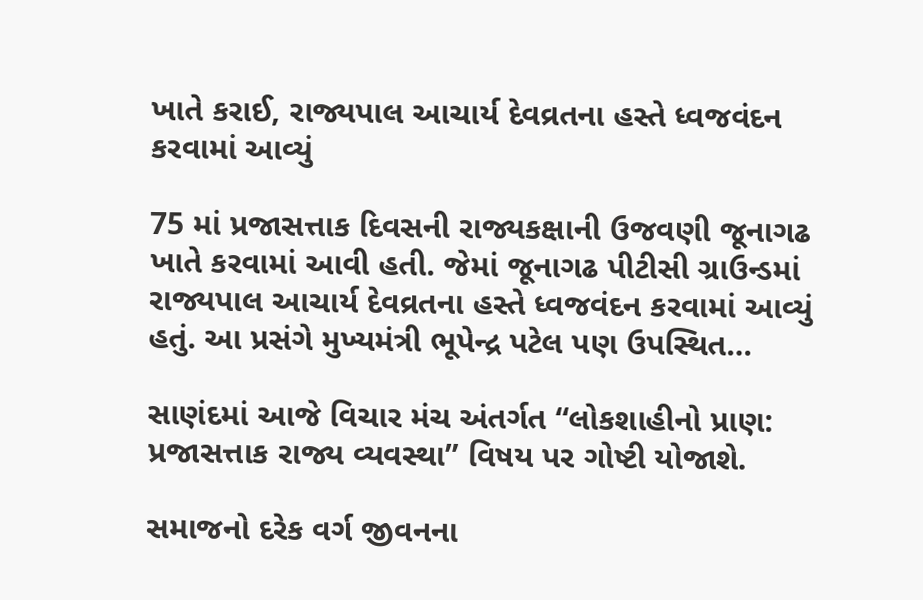ખાતે કરાઈ, રાજ્યપાલ આચાર્ય દેવવ્રતના હસ્તે ધ્વજવંદન કરવામાં આવ્યું

75 માં પ્રજાસત્તાક દિવસની રાજ્યકક્ષાની ઉજવણી જૂનાગઢ ખાતે કરવામાં આવી હતી. જેમાં જૂનાગઢ પીટીસી ગ્રાઉન્ડમાં રાજ્યપાલ આચાર્ય દેવવ્રતના હસ્તે ધ્વજવંદન કરવામાં આવ્યું હતું. આ પ્રસંગે મુખ્યમંત્રી ભૂપેન્દ્ર પટેલ પણ ઉપસ્થિત…

સાણંદમાં આજે વિચાર મંચ અંતર્ગત “લોકશાહીનો પ્રાણ: પ્રજાસત્તાક રાજ્ય વ્યવસ્થા” વિષય પર ગોષ્ટી યોજાશે.

સમાજનો દરેક વર્ગ જીવનના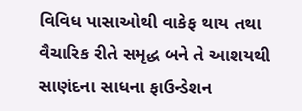વિવિધ પાસાઓથી વાકેફ થાય તથા વૈચારિક રીતે સમૃદ્ધ બને તે આશયથી સાણંદના સાધના ફાઉન્ડેશન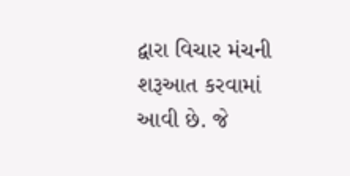દ્વારા વિચાર મંચની શરૂઆત કરવામાં આવી છે. જે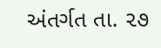અંતર્ગત તા. ૨૭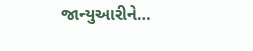જાન્યુઆરીને…